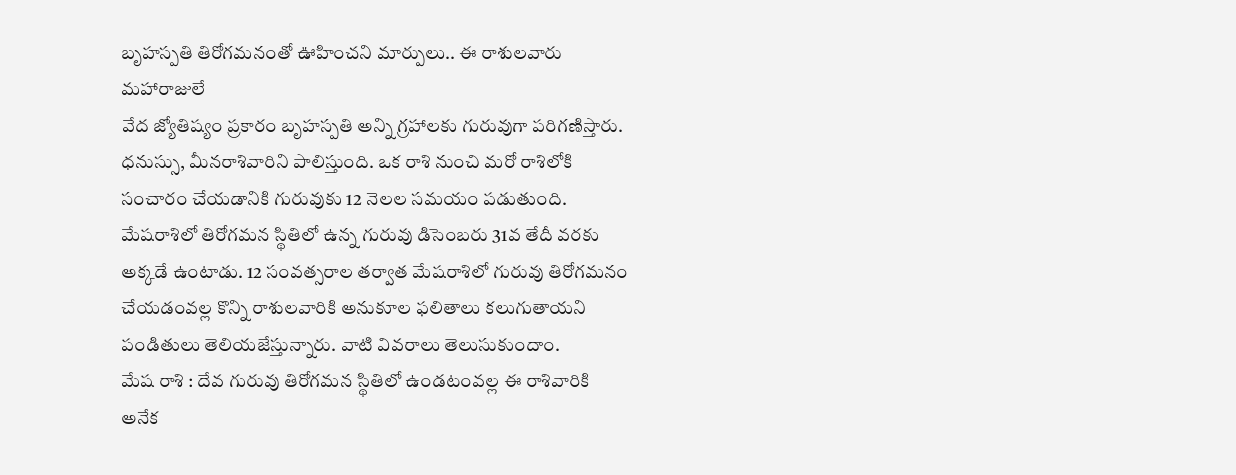బృహస్పతి తిరోగమనంతో ఊహించని మార్పులు.. ఈ రాశులవారు మహారాజులే
వేద జ్యోతిష్యం ప్రకారం బృహస్పతి అన్ని గ్రహాలకు గురువుగా పరిగణిస్తారు. ధనుస్సు, మీనరాశివారిని పాలిస్తుంది. ఒక రాశి నుంచి మరో రాశిలోకి సంచారం చేయడానికి గురువుకు 12 నెలల సమయం పడుతుంది. మేషరాశిలో తిరోగమన స్థితిలో ఉన్న గురువు డిసెంబరు 31వ తేదీ వరకు అక్కడే ఉంటాడు. 12 సంవత్సరాల తర్వాత మేషరాశిలో గురువు తిరోగమనం చేయడంవల్ల కొన్ని రాశులవారికి అనుకూల ఫలితాలు కలుగుతాయని పండితులు తెలియజేస్తున్నారు. వాటి వివరాలు తెలుసుకుందాం.
మేష రాశి : దేవ గురువు తిరోగమన స్థితిలో ఉండటంవల్ల ఈ రాశివారికి అనేక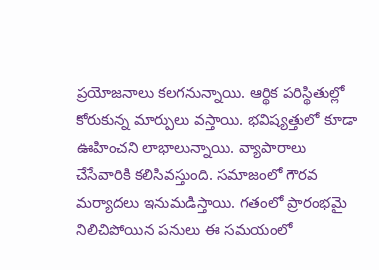ప్రయోజనాలు కలగనున్నాయి. ఆర్థిక పరిస్థితుల్లో కోరుకున్న మార్పులు వస్తాయి. భవిష్యత్తులో కూడా ఊహించని లాభాలున్నాయి. వ్యాపారాలు చేసేవారికి కలిసివస్తుంది. సమాజంలో గౌరవ మర్యాదలు ఇనుమడిస్తాయి. గతంలో ప్రారంభమై నిలిచిపోయిన పనులు ఈ సమయంలో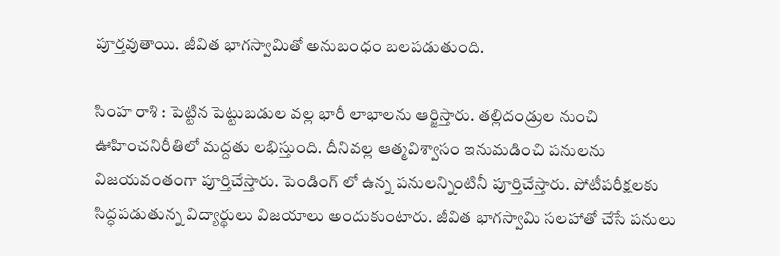పూర్తవుతాయి. జీవిత భాగస్వామితో అనుబంధం బలపడుతుంది.

సింహ రాశి : పెట్టిన పెట్టుబడుల వల్ల భారీ లాభాలను ఆర్జిస్తారు. తల్లిదండ్రుల నుంచి ఊహించనిరీతిలో మద్దతు లభిస్తుంది. దీనివల్ల ఆత్మవిశ్వాసం ఇనుమడించి పనులను విజయవంతంగా పూర్తిచేస్తారు. పెండింగ్ లో ఉన్న పనులన్నింటినీ పూర్తిచేస్తారు. పోటీపరీక్షలకు సిద్ధపడుతున్న విద్యార్థులు విజయాలు అందుకుంటారు. జీవిత భాగస్వామి సలహాతో చేసే పనులు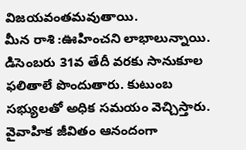విజయవంతమవుతాయి.
మీన రాశి :ఊహించని లాభాలున్నాయి. డిసెంబరు 31వ తేదీ వరకు సానుకూల ఫలితాలే పొందుతారు. కుటుంబ సభ్యులతో అధిక సమయం వెచ్చిస్తారు. వైవాహిక జీవితం ఆనందంగా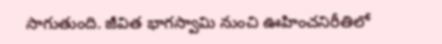సాగుతుంది. జీవిత భాగస్వామి నుంచి ఊహించనిరీతిలో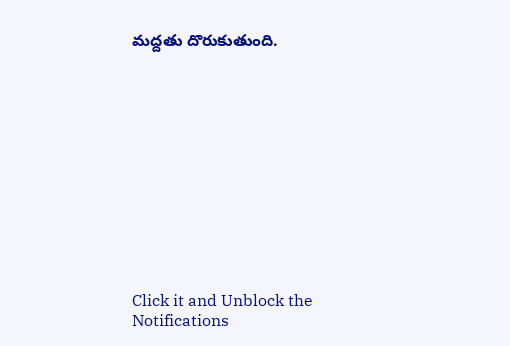మద్దతు దొరుకుతుంది.












Click it and Unblock the Notifications